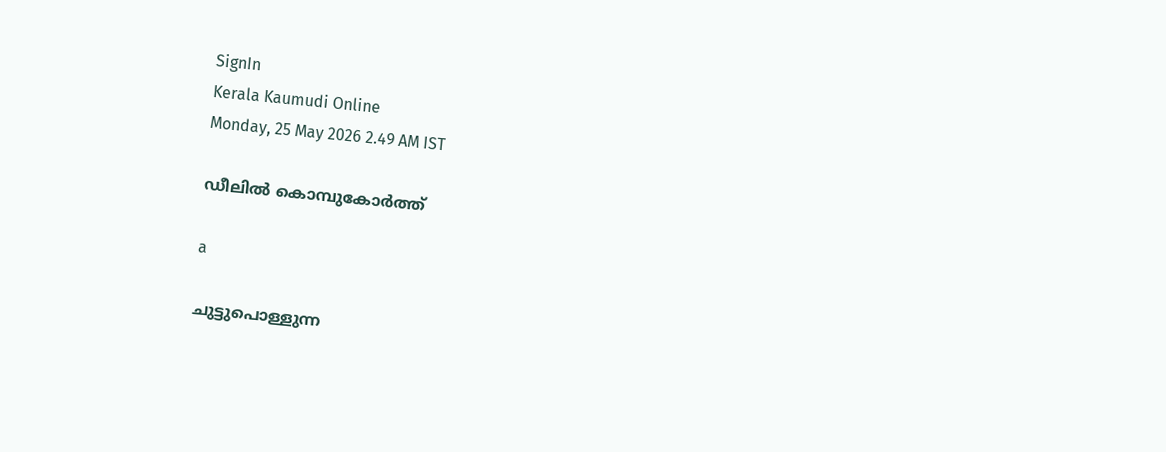SignIn
Kerala Kaumudi Online
Monday, 25 May 2026 2.49 AM IST

ഡീലിൽ കൊമ്പുകോർത്ത്

a

ചുട്ടുപൊള്ളുന്ന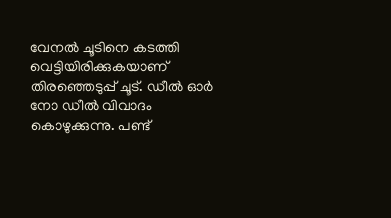വേനൽ ചൂടിനെ കടത്തി വെട്ടിയിരിക്കുകയാണ് തിരഞ്ഞെടുപ്പ് ചൂട്. ഡീൽ ഓർ നോ ഡീൽ വിവാദം കൊഴുക്കുന്നു. പണ്ട്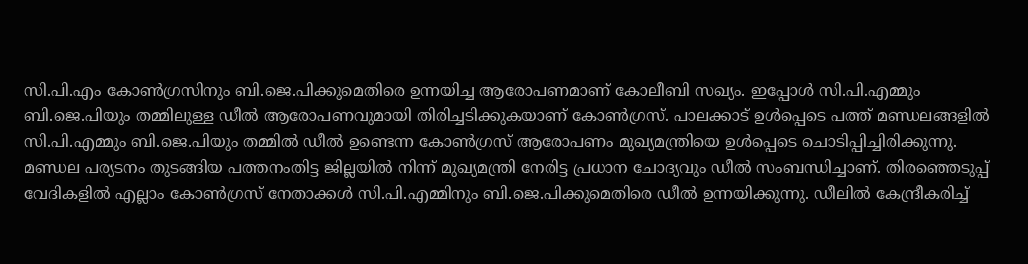സി.പി.എം കോൺഗ്ര‌സിനും ബി.ജെ.പിക്കുമെതിരെ ഉന്നയിച്ച ആരോപണമാണ് കോലീബി സഖ്യം. ഇപ്പോൾ സി.പി.എമ്മും ബി.ജെ.പിയും തമ്മിലുള്ള ഡീൽ ആരോപണവുമായി തിരിച്ചടിക്കുകയാണ് കോൺഗ്രസ്. പാലക്കാട് ഉൾപ്പെടെ പത്ത് മണ്ഡലങ്ങളിൽ സി.പി.എമ്മും ബി.ജെ.പിയും തമ്മിൽ ഡീൽ ഉണ്ടെന്ന കോൺഗ്രസ് ആരോപണം മുഖ്യമന്ത്രിയെ ഉൾപ്പെടെ ചൊടിപ്പിച്ചിരിക്കുന്നു. മണ്ഡല പര്യടനം തുടങ്ങിയ പത്തനംതിട്ട ജില്ലയിൽ നിന്ന് മുഖ്യമന്ത്രി നേരിട്ട പ്രധാന ചോദ്യവും ഡീൽ സംബന്ധിച്ചാണ്. തിരഞ്ഞെടുപ്പ് വേദികളിൽ എല്ലാം കോൺഗ്രസ് നേതാക്കൾ സി.പി.എമ്മിനും ബി.ജെ.പിക്കുമെതിരെ ഡീൽ ഉന്നയിക്കുന്നു. ഡീലിൽ കേന്ദ്രീകരിച്ച്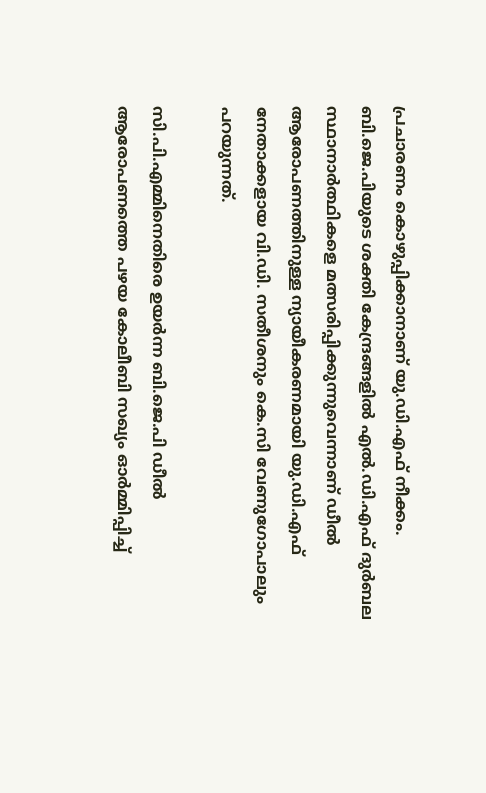പ്രചാരണം കൊഴുപ്പിക്കാനാണ് യു.ഡി.എഫ് നീക്കം. ബി.ജെ.പിയുടെ ശക്തി കേന്ദ്രങ്ങളിൽ എൽ.ഡി.എഫ് ദുർബല സ്ഥാനാർത്ഥികളെ മത്സരിപ്പിക്കുന്നുവെന്നാണ് ഡീൽ ആരോപണത്തിനുള്ള ന്യായീകരണമായി യു.ഡി.എഫ് നേതാക്കളായ വി.ഡി. സതീശനും കെ.സി വേണുഗോപാലും പറയുന്നത്.

സി.പി.എമ്മിനെതിരെ ഉയർന്ന ബി.ജെ.പി ഡീൽ ആരോപണത്തെ പഴയ കോലീബി സഖ്യം ഓർമ്മിപ്പിച്ച്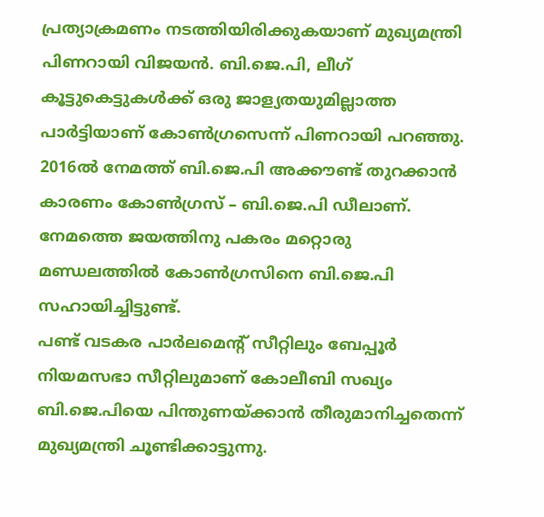പ്രത്യാക്രമണം നടത്തിയിരിക്കുകയാണ് മുഖ്യമന്ത്രി പിണറായി വിജയൻ. ബി.ജെ.പി, ലീഗ് കൂട്ടുകെട്ടുകൾക്ക് ഒരു ജാള്യതയുമില്ലാത്ത പാർട്ടിയാണ് കോൺഗ്രസെന്ന് പിണറായി പറഞ്ഞു. 2016ൽ നേമത്ത് ബി.ജെ.പി അക്കൗണ്ട് തുറക്കാൻ കാരണം കോൺഗ്രസ് – ബി.ജെ.പി ഡീലാണ്. നേമത്തെ ജയത്തിനു പകരം മറ്റൊരു മണ്ഡലത്തിൽ കോൺഗ്രസിനെ ബി.ജെ.പി സഹായിച്ചിട്ടുണ്ട്.
പണ്ട് വടകര പാർലമെന്റ് സീറ്റിലും ബേപ്പൂർ നിയമസഭാ സീറ്റിലുമാണ് കോലീബി സഖ്യം ബി.ജെ.പിയെ പിന്തുണയ്ക്കാൻ തീരുമാനിച്ചതെന്ന് മുഖ്യമന്ത്രി ചൂണ്ടിക്കാട്ടുന്നു.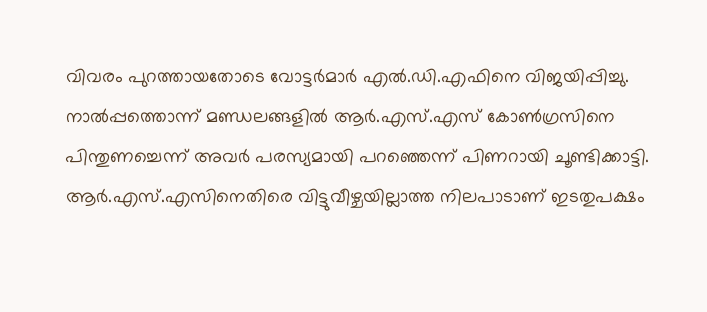വിവരം പുറത്തായതോടെ വോട്ടർമാർ എൽ.ഡി.എഫിനെ വിജയിപ്പിച്ചു. നാൽപ്പത്തൊന്ന് മണ്ഡലങ്ങളിൽ ആർ.എസ്.എസ് കോൺഗ്രസിനെ പിന്തുണച്ചെന്ന് അവർ പരസ്യമായി പറഞ്ഞെന്ന് പിണറായി ചൂണ്ടിക്കാട്ടി.
ആർ.എസ്.എസിനെതിരെ വിട്ടുവീഴ്ചയില്ലാത്ത നിലപാടാണ് ഇടതുപക്ഷം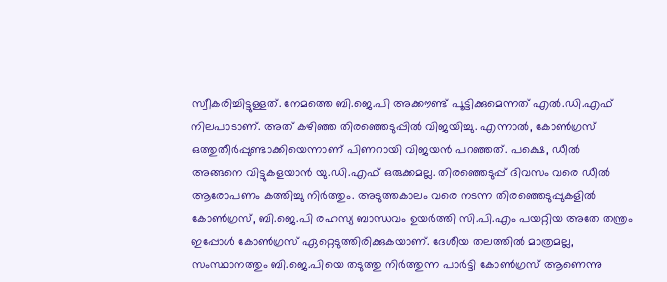സ്വീകരിച്ചിട്ടുള്ളത്. നേമത്തെ ബി.ജെ.പി അക്കൗണ്ട് പൂട്ടിക്കുമെന്നത് എൽ.ഡി.എഫ് നിലപാടാണ്. അത് കഴിഞ്ഞ തിരഞ്ഞെടുപ്പിൽ വിജയിച്ചു. എന്നാൽ, കോൺഗ്രസ് ഒത്തുതീർപ്പുണ്ടാക്കിയെന്നാണ് പിണറായി വിജയൻ പറഞ്ഞത്. പക്ഷെ, ഡീൽ അങ്ങനെ വിട്ടുകളയാൻ യു.ഡി.എഫ് ഒരുക്കമല്ല. തിരഞ്ഞെടുപ്പ് ദിവസം വരെ ഡീൽ ആരോപണം കത്തിച്ചു നിർത്തും. അടുത്തകാലം വരെ നടന്ന തിരഞ്ഞെടുപ്പുകളിൽ കോൺഗ്രസ്, ബി.ജെ.പി രഹസ്യ ബാന്ധവം ഉയർത്തി സി.പി.എം പയറ്റിയ അതേ തന്ത്രം ഇപ്പോൾ കോൺഗ്രസ് ഏറ്റെടുത്തിരിക്കുകയാണ്. ദേശീയ തലത്തിൽ മാത്രമല്ല, സംസ്ഥാനത്തും ബി.ജെ.പിയെ തടുത്തു നിർത്തുന്ന പാർട്ടി കോൺഗ്രസ് ആണെന്നു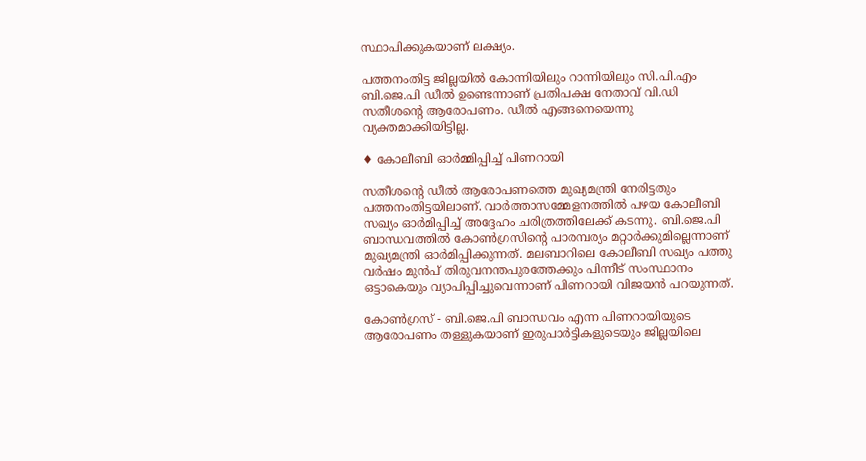സ്ഥാപിക്കുകയാണ് ലക്ഷ്യം.

പത്തനംതിട്ട ജില്ലയിൽ കോന്നിയിലും റാന്നിയിലും സി.പി.എം ബി.ജെ.പി ഡീൽ ഉണ്ടെന്നാണ് പ്രതിപക്ഷ നേതാവ് വി.ഡി സതീശന്റെ ആരോപണം. ഡീൽ എങ്ങനെയെന്നു വ്യക്തമാക്കിയിട്ടില്ല.

♦ കോലീബി ഓർമ്മിപ്പിച്ച് പിണറായി

സതീശന്റെ ഡീൽ ആരോപണത്തെ മുഖ്യമന്ത്രി നേരിട്ടതും പത്തനംതിട്ടയിലാണ്. വാർത്താസമ്മേളനത്തിൽ പഴയ കോലീബി സഖ്യം ഓർമിപ്പിച്ച് അദ്ദേഹം ചരിത്രത്തിലേക്ക് കടന്നു. ബി.ജെ.പി ബാന്ധവത്തിൽ കോൺഗ്രസിന്റെ പാരമ്പര്യം മറ്റാർക്കുമില്ലെന്നാണ് മുഖ്യമന്ത്രി ഓർമിപ്പിക്കുന്നത്. മലബാറിലെ കോലീബി സഖ്യം പത്തു വർഷം മുൻപ് തിരുവനന്തപുരത്തേക്കും പിന്നീട് സംസ്ഥാനം ഒട്ടാകെയും വ്യാപിപ്പിച്ചുവെന്നാണ് പിണറായി വിജയൻ പറയുന്നത്.

കോൺഗ്രസ് - ബി.ജെ.പി ബാന്ധവം എന്ന പിണറായിയുടെ ആരോപണം തള്ളുകയാണ് ഇരുപാർട്ടികളുടെയും ജില്ലയിലെ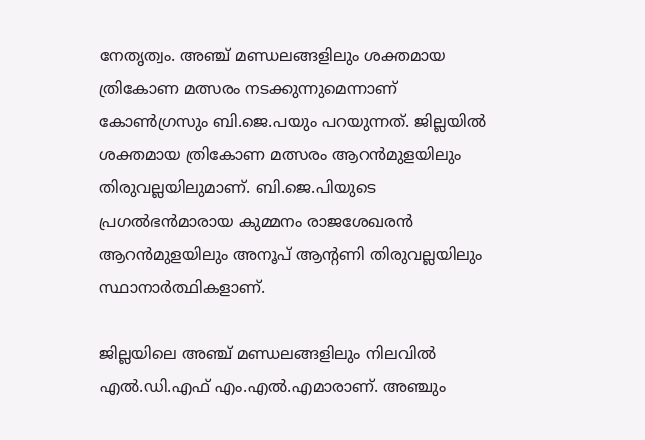നേതൃത്വം. അഞ്ച് മണ്ഡലങ്ങളിലും ശക്തമായ ത്രികോണ മത്സരം നടക്കുന്നുമെന്നാണ് കോൺഗ്രസും ബി.ജെ.പയും പറയുന്നത്. ജില്ലയിൽ ശക്തമായ ത്രികോണ മത്സരം ആറൻമുളയിലും തിരുവല്ലയിലുമാണ്. ബി.ജെ.പിയുടെ പ്രഗൽഭൻമാരായ കുമ്മനം രാജശേഖരൻ ആറൻമുളയിലും അനൂപ് ആന്റണി തിരുവല്ലയിലും സ്ഥാനാർത്ഥികളാണ്.

ജില്ലയിലെ അഞ്ച് മണ്ഡലങ്ങളിലും നിലവിൽ എൽ.ഡി.എഫ് എം.എൽ.എമാരാണ്. അഞ്ചും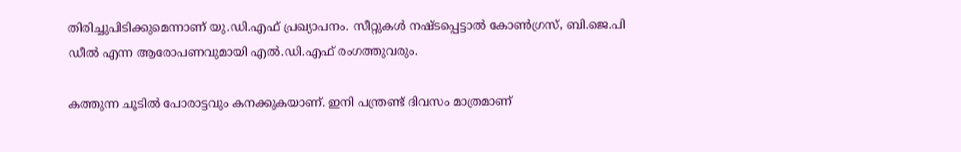തിരിച്ചുപിടിക്കുമെന്നാണ് യു.ഡി.എഫ് പ്രഖ്യാപനം. സീറ്റുകൾ നഷ്ടപ്പെട്ടാൽ കോൺഗ്രസ്, ബി.ജെ.പി ഡീൽ എന്ന ആരോപണവുമായി എൽ.ഡി.എഫ് രംഗത്തുവരും.

കത്തുന്ന ചൂടിൽ പോരാട്ടവും കനക്കുകയാണ്. ഇനി പന്ത്രണ്ട് ദിവസം മാത്രമാണ്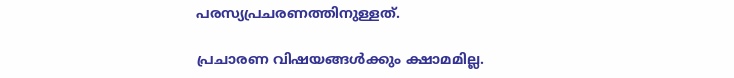പരസ്യപ്രചരണത്തിനുള്ളത്.

പ്രചാരണ വിഷയങ്ങൾക്കും ക്ഷാമമില്ല.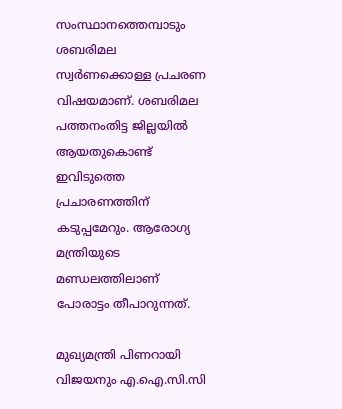സംസ്ഥാനത്തെമ്പാടും ശബരിമല സ്വർണക്കൊള്ള പ്രചരണ വിഷയമാണ്. ശബരിമല പത്തനംതിട്ട ജില്ലയിൽ ആയതുകൊണ്ട് ഇവിടുത്തെ പ്രചാരണത്തിന് കടുപ്പമേറും. ആരോഗ്യ മന്ത്രിയുടെ മണ്ഡലത്തിലാണ് പോരാട്ടം തീപാറുന്നത്.

മുഖ്യമന്ത്രി പിണറായി വിജയനും എ.ഐ.സി.സി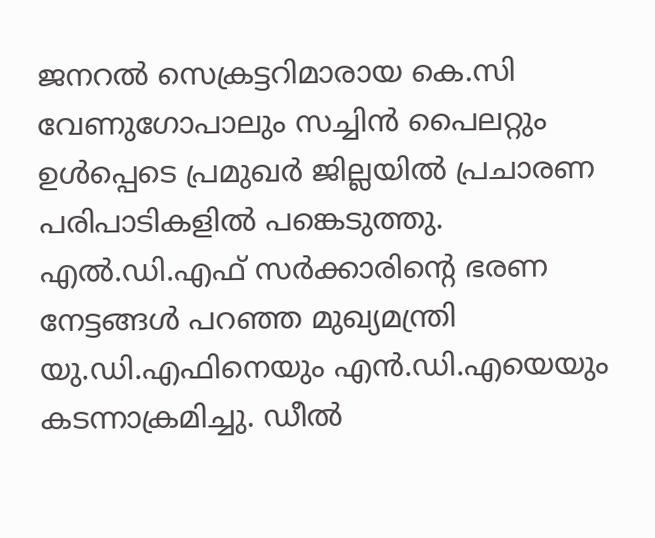ജനറൽ സെക്രട്ടറിമാരായ കെ.സി വേണുഗോപാലും സച്ചിൻ പൈലറ്റും ഉൾപ്പെടെ പ്രമുഖർ ജില്ലയിൽ പ്രചാരണ പരിപാടികളിൽ പങ്കെടുത്തു. എൽ.ഡി.എഫ് സർക്കാരിന്റെ ഭരണ നേട്ടങ്ങൾ പറഞ്ഞ മുഖ്യമന്ത്രി യു.ഡി.എഫിനെയും എൻ.ഡി.എയെയും കടന്നാക്രമിച്ചു. ഡീൽ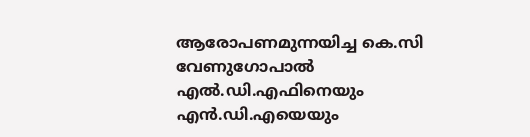ആരോപണമുന്നയിച്ച കെ.സി വേണുഗോപാൽ എൽ.ഡി.എഫിനെയും എൻ.ഡി.എയെയും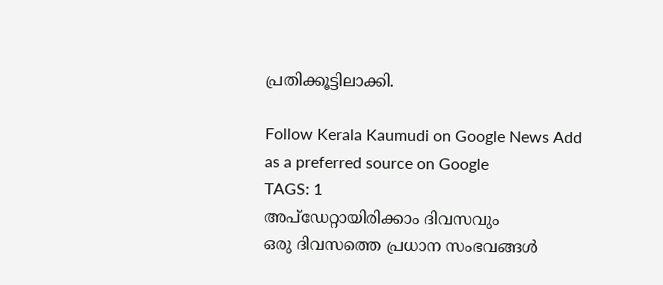പ്രതിക്കൂട്ടിലാക്കി.

Follow Kerala Kaumudi on Google News Add as a preferred source on Google
TAGS: 1
അപ്ഡേറ്റായിരിക്കാം ദിവസവും
ഒരു ദിവസത്തെ പ്രധാന സംഭവങ്ങൾ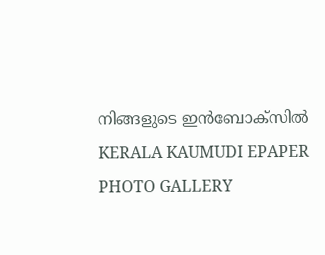നിങ്ങളുടെ ഇൻബോക്സിൽ
KERALA KAUMUDI EPAPER
PHOTO GALLERY